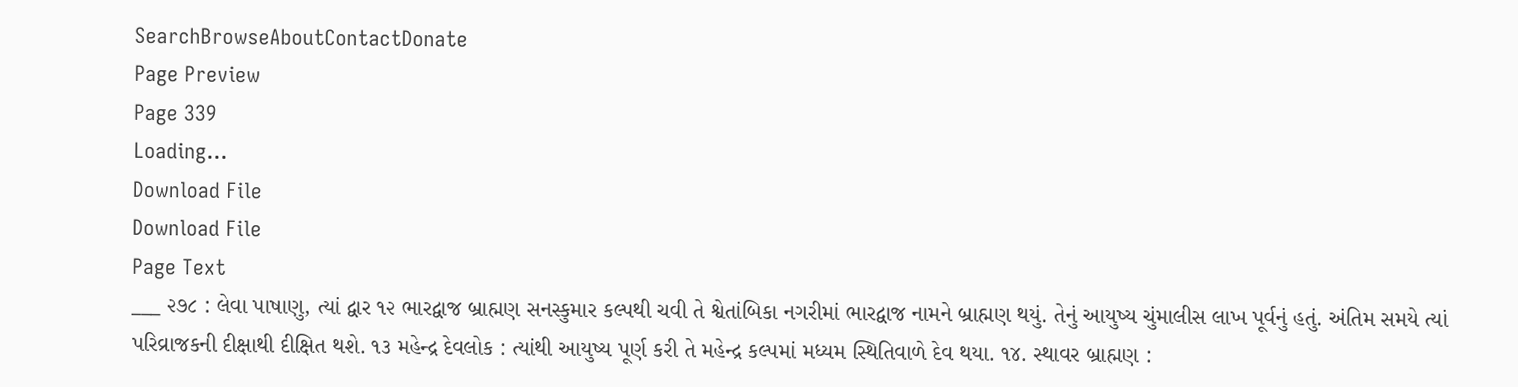SearchBrowseAboutContactDonate
Page Preview
Page 339
Loading...
Download File
Download File
Page Text
___ ૨૭૮ : લેવા પાષાણુ, ત્યાં દ્વાર ૧૨ ભારદ્વાજ બ્રાહ્મણ સનસ્કુમાર કલ્પથી ચવી તે શ્વેતાંબિકા નગરીમાં ભારદ્વાજ નામને બ્રાહ્મણ થયું. તેનું આયુષ્ય ચુંમાલીસ લાખ પૂર્વનું હતું. અંતિમ સમયે ત્યાં પરિવ્રાજકની દીક્ષાથી દીક્ષિત થશે. ૧૩ મહેન્દ્ર દેવલોક : ત્યાંથી આયુષ્ય પૂર્ણ કરી તે મહેન્દ્ર કલ્પમાં મધ્યમ સ્થિતિવાળે દેવ થયા. ૧૪. સ્થાવર બ્રાહ્મણ :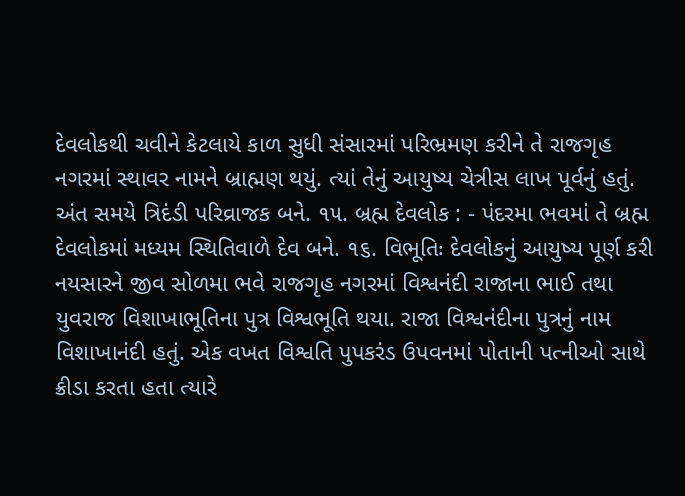દેવલોકથી ચવીને કેટલાયે કાળ સુધી સંસારમાં પરિભ્રમણ કરીને તે રાજગૃહ નગરમાં સ્થાવર નામને બ્રાહ્મણ થયું. ત્યાં તેનું આયુષ્ય ચેત્રીસ લાખ પૂર્વનું હતું. અંત સમયે ત્રિદંડી પરિવ્રાજક બને. ૧૫. બ્રહ્મ દેવલોક : - પંદરમા ભવમાં તે બ્રહ્મ દેવલોકમાં મધ્યમ સ્થિતિવાળે દેવ બને. ૧૬. વિભૂતિઃ દેવલોકનું આયુષ્ય પૂર્ણ કરી નયસારને જીવ સોળમા ભવે રાજગૃહ નગરમાં વિશ્વનંદી રાજાના ભાઈ તથા યુવરાજ વિશાખાભૂતિના પુત્ર વિશ્વભૂતિ થયા. રાજા વિશ્વનંદીના પુત્રનું નામ વિશાખાનંદી હતું. એક વખત વિશ્વતિ પુપકરંડ ઉપવનમાં પોતાની પત્નીઓ સાથે ક્રીડા કરતા હતા ત્યારે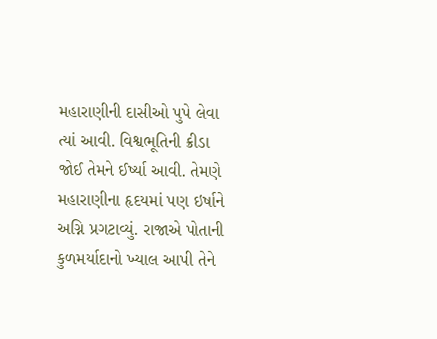મહારાણીની દાસીઓ પુપે લેવા ત્યાં આવી. વિશ્વભૂતિની ક્રીડા જોઈ તેમને ઈર્ષ્યા આવી. તેમણે મહારાણીના હૃદયમાં પણ ઇર્ષાને અગ્નિ પ્રગટાવ્યું. રાજાએ પોતાની કુળમર્યાદાનો ખ્યાલ આપી તેને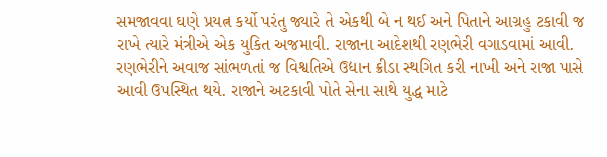સમજાવવા ઘણે પ્રયત્ન કર્યો પરંતુ જ્યારે તે એકથી બે ન થઈ અને પિતાને આગ્રહુ ટકાવી જ રાખે ત્યારે મંત્રીએ એક યુકિત અજમાવી. રાજાના આદેશથી રણભેરી વગાડવામાં આવી. રણભેરીને અવાજ સાંભળતાં જ વિશ્વતિએ ઉદ્યાન ક્રીડા સ્થગિત કરી નાખી અને રાજા પાસે આવી ઉપસ્થિત થયે. રાજાને અટકાવી પોતે સેના સાથે યુદ્ધ માટે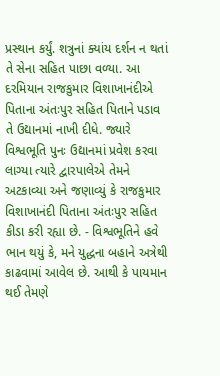પ્રસ્થાન કર્યું. શત્રુનાં ક્યાંય દર્શન ન થતાં તે સેના સહિત પાછા વળ્યા. આ દરમિયાન રાજકુમાર વિશાખાનંદીએ પિતાના અંતઃપુર સહિત પિતાને પડાવ તે ઉદ્યાનમાં નાખી દીધે. જ્યારે વિશ્વભૂતિ પુનઃ ઉદ્યાનમાં પ્રવેશ કરવા લાગ્યા ત્યારે દ્વારપાલેએ તેમને અટકાવ્યા અને જણાવ્યું કે રાજકુમાર વિશાખાનંદી પિતાના અંતઃપુર સહિત કીડા કરી રહ્યા છે. - વિશ્વભૂતિને હવે ભાન થયું કે, મને યુદ્ધના બહાને અત્રેથી કાઢવામાં આવેલ છે. આથી કે પાયમાન થઈ તેમણે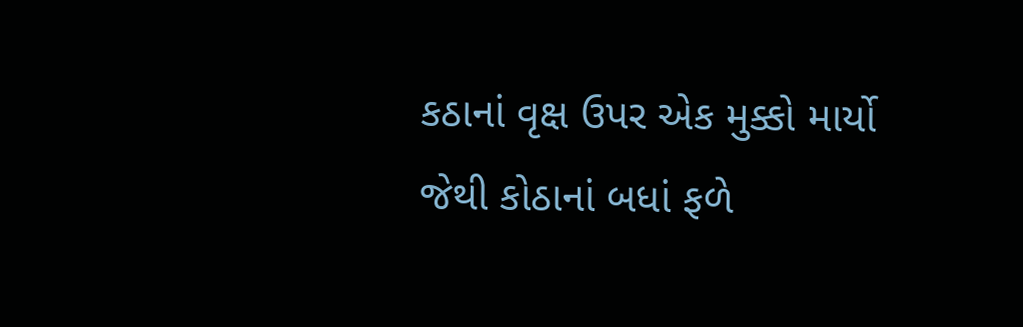કઠાનાં વૃક્ષ ઉપર એક મુક્કો માર્યો જેથી કોઠાનાં બધાં ફળે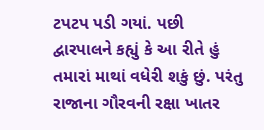ટપટપ પડી ગયાં. પછી દ્વારપાલને કહ્યું કે આ રીતે હું તમારાં માથાં વધેરી શકું છું. પરંતુ રાજાના ગૌરવની રક્ષા ખાતર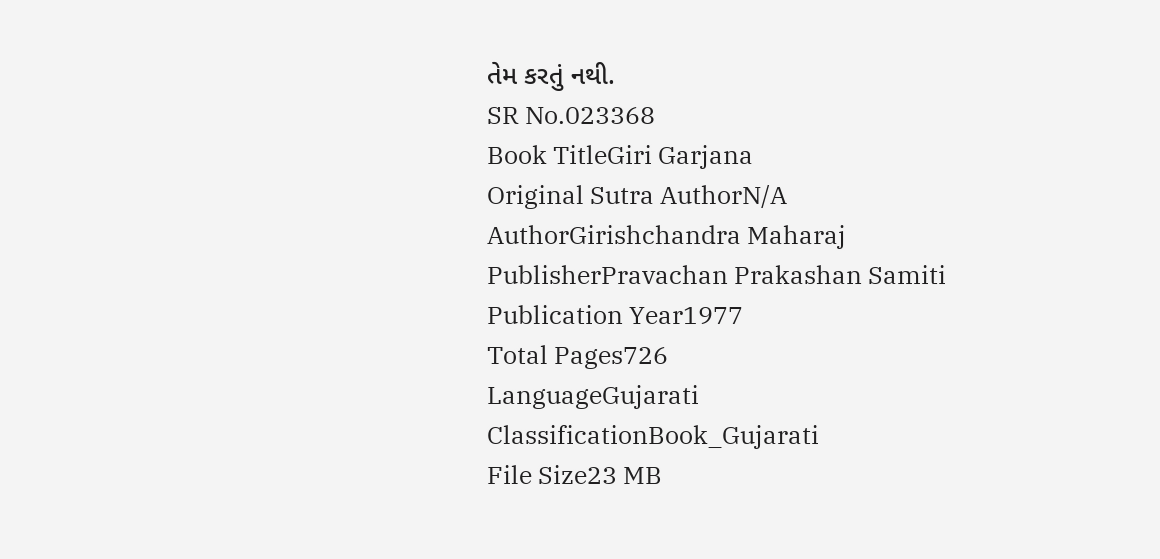તેમ કરતું નથી.
SR No.023368
Book TitleGiri Garjana
Original Sutra AuthorN/A
AuthorGirishchandra Maharaj
PublisherPravachan Prakashan Samiti
Publication Year1977
Total Pages726
LanguageGujarati
ClassificationBook_Gujarati
File Size23 MB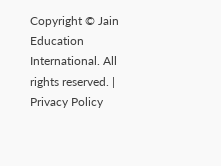Copyright © Jain Education International. All rights reserved. | Privacy Policy